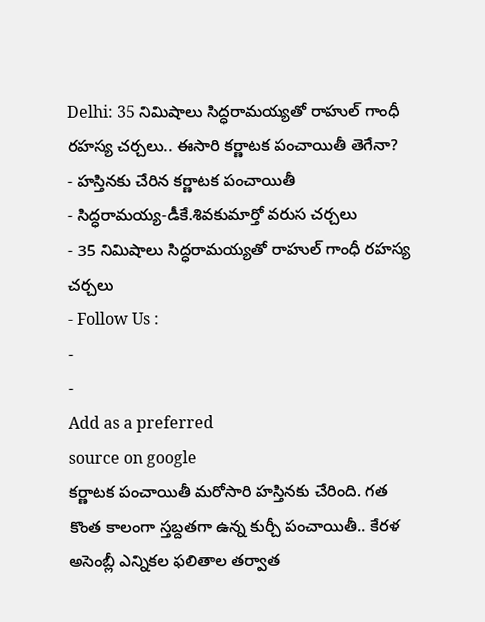Delhi: 35 నిమిషాలు సిద్ధరామయ్యతో రాహుల్ గాంధీ రహస్య చర్చలు.. ఈసారి కర్ణాటక పంచాయితీ తెగేనా?
- హస్తినకు చేరిన కర్ణాటక పంచాయితీ
- సిద్ధరామయ్య-డీకే.శివకుమార్తో వరుస చర్చలు
- 35 నిమిషాలు సిద్ధరామయ్యతో రాహుల్ గాంధీ రహస్య చర్చలు
- Follow Us :
-
-
Add as a preferred
source on google
కర్ణాటక పంచాయితీ మరోసారి హస్తినకు చేరింది. గత కొంత కాలంగా స్తబ్దతగా ఉన్న కుర్చీ పంచాయితీ.. కేరళ అసెంబ్లీ ఎన్నికల ఫలితాల తర్వాత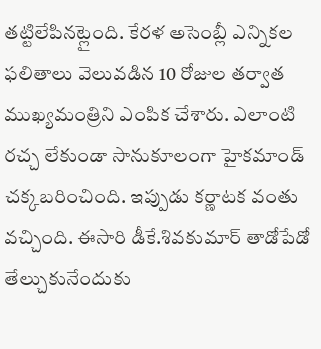తట్టిలేపినట్లైంది. కేరళ అసెంబ్లీ ఎన్నికల ఫలితాలు వెలువడిన 10 రోజుల తర్వాత ముఖ్యమంత్రిని ఎంపిక చేశారు. ఎలాంటి రచ్చ లేకుండా సానుకూలంగా హైకమాండ్ చక్కబరించింది. ఇప్పుడు కర్ణాటక వంతు వచ్చింది. ఈసారి డీకే.శివకుమార్ తాడోపేడో తేల్చుకునేందుకు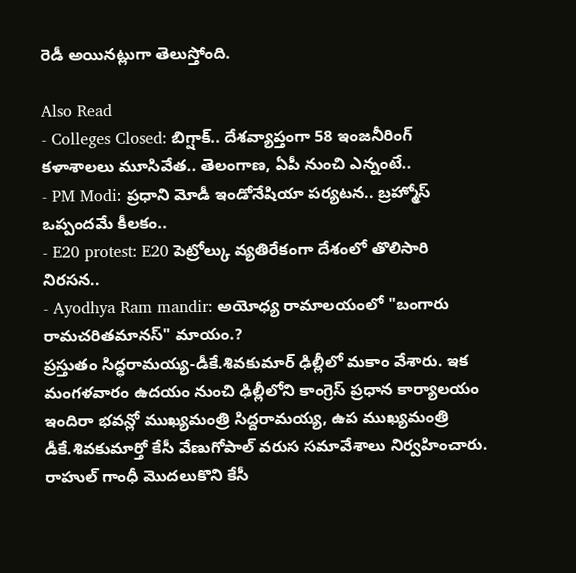రెడీ అయినట్లుగా తెలుస్తోంది.

Also Read
- Colleges Closed: బిగ్షాక్.. దేశవ్యాప్తంగా 58 ఇంజనీరింగ్ కళాశాలలు మూసివేత.. తెలంగాణ, ఏపీ నుంచి ఎన్నంటే..
- PM Modi: ప్రధాని మోడీ ఇండోనేషియా పర్యటన.. బ్రహ్మోస్ ఒప్పందమే కీలకం..
- E20 protest: E20 పెట్రోల్కు వ్యతిరేకంగా దేశంలో తొలిసారి నిరసన..
- Ayodhya Ram mandir: అయోధ్య రామాలయంలో "బంగారు రామచరితమానస్" మాయం.?
ప్రస్తుతం సిద్ధరామయ్య-డీకే.శివకుమార్ ఢిల్లీలో మకాం వేశారు. ఇక మంగళవారం ఉదయం నుంచి ఢిల్లీలోని కాంగ్రెస్ ప్రధాన కార్యాలయం ఇందిరా భవన్లో ముఖ్యమంత్రి సిద్దరామయ్య, ఉప ముఖ్యమంత్రి డీకే.శివకుమార్తో కేసీ వేణుగోపాల్ వరుస సమావేశాలు నిర్వహించారు. రాహుల్ గాంధీ మొదలుకొని కేసీ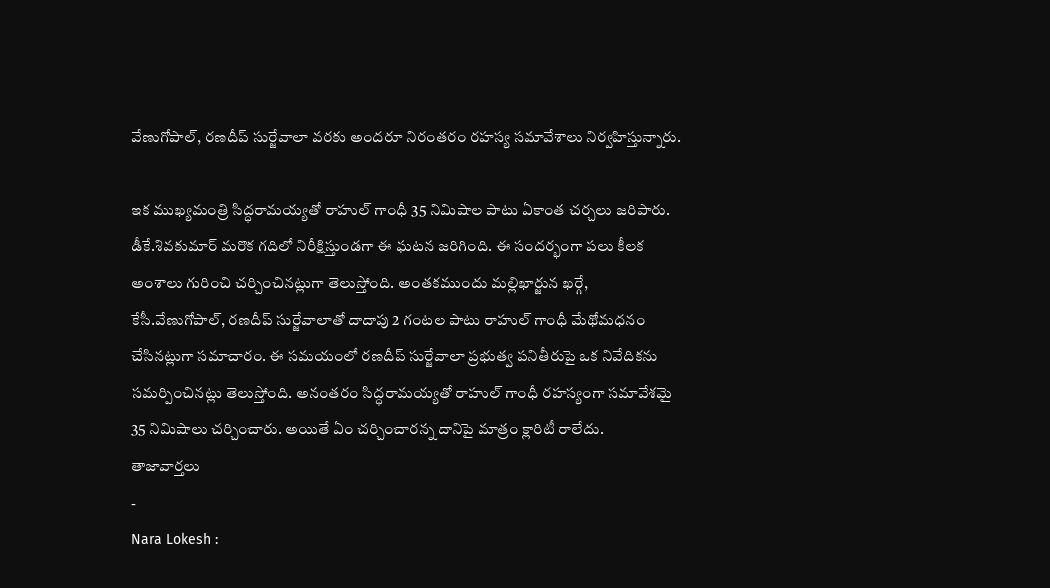వేణుగోపాల్, రణదీప్ సుర్జేవాలా వరకు అందరూ నిరంతరం రహస్య సమావేశాలు నిర్వహిస్తున్నారు.

ఇక ముఖ్యమంత్రి సిద్ధరామయ్యతో రాహుల్ గాంధీ 35 నిమిషాల పాటు ఏకాంత చర్చలు జరిపారు. డీకే.శివకుమార్ మరొక గదిలో నిరీక్షిస్తుండగా ఈ ఘటన జరిగింది. ఈ సందర్భంగా పలు కీలక అంశాలు గురించి చర్చించినట్లుగా తెలుస్తోంది. అంతకముందు మల్లిఖార్జున ఖర్గే, కేసీ.వేణుగోపాల్, రణదీప్ సుర్జేవాలాతో దాదాపు 2 గంటల పాటు రాహుల్ గాంధీ మేథోమధనం చేసినట్లుగా సమాచారం. ఈ సమయంలో రణదీప్ సుర్జేవాలా ప్రభుత్వ పనితీరుపై ఒక నివేదికను సమర్పించినట్లు తెలుస్తోంది. అనంతరం సిద్ధరామయ్యతో రాహుల్ గాంధీ రహస్యంగా సమావేశమై 35 నిమిషాలు చర్చించారు. అయితే ఏం చర్చించారన్న దానిపై మాత్రం క్లారిటీ రాలేదు.
తాజావార్తలు
-
Nara Lokesh :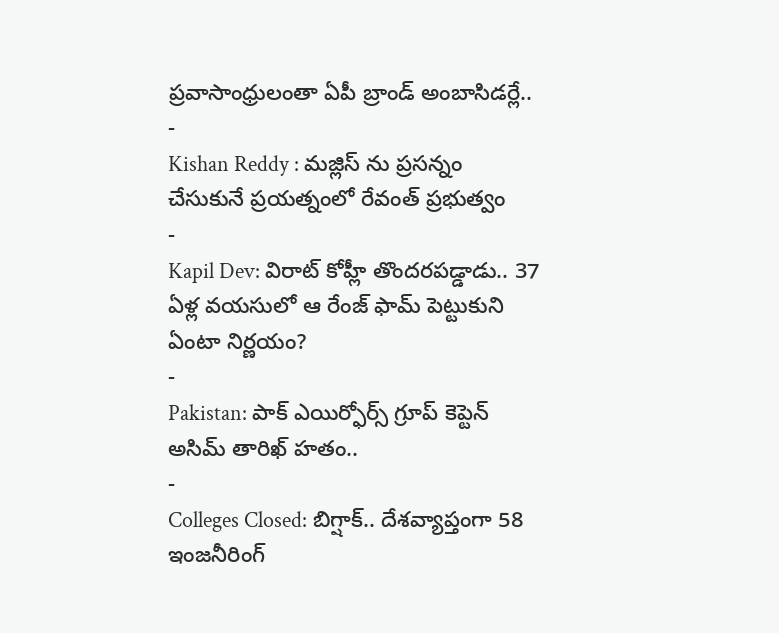ప్రవాసాంధ్రులంతా ఏపీ బ్రాండ్ అంబాసిడర్లే..
-
Kishan Reddy : మజ్లిస్ ను ప్రసన్నం చేసుకునే ప్రయత్నంలో రేవంత్ ప్రభుత్వం
-
Kapil Dev: విరాట్ కోహ్లీ తొందరపడ్డాడు.. 37 ఏళ్ల వయసులో ఆ రేంజ్ ఫామ్ పెట్టుకుని ఏంటా నిర్ణయం?
-
Pakistan: పాక్ ఎయిర్ఫోర్స్ గ్రూప్ కెప్టెన్ అసిమ్ తారిఖ్ హతం..
-
Colleges Closed: బిగ్షాక్.. దేశవ్యాప్తంగా 58 ఇంజనీరింగ్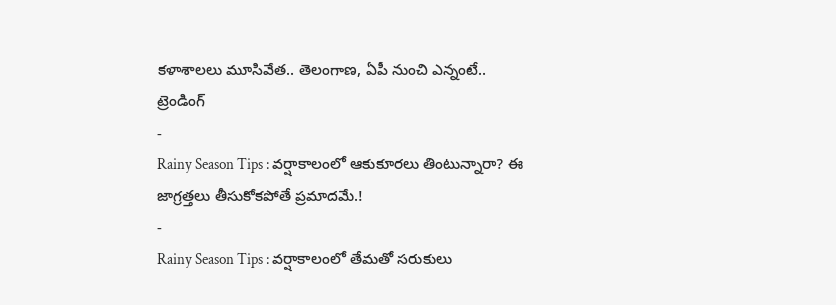కళాశాలలు మూసివేత.. తెలంగాణ, ఏపీ నుంచి ఎన్నంటే..
ట్రెండింగ్
-
Rainy Season Tips : వర్షాకాలంలో ఆకుకూరలు తింటున్నారా? ఈ జాగ్రత్తలు తీసుకోకపోతే ప్రమాదమే.!
-
Rainy Season Tips : వర్షాకాలంలో తేమతో సరుకులు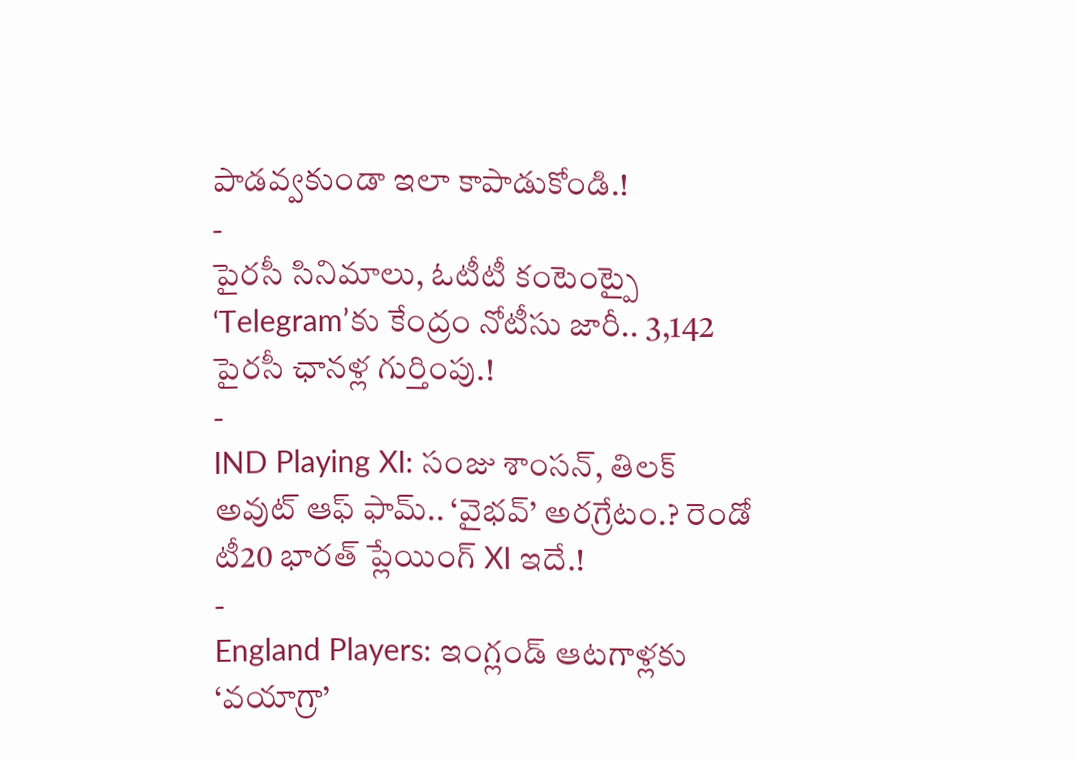పాడవ్వకుండా ఇలా కాపాడుకోండి.!
-
పైరసీ సినిమాలు, ఓటీటీ కంటెంట్పై ‘Telegram’కు కేంద్రం నోటీసు జారీ.. 3,142 పైరసీ ఛానళ్ల గుర్తింపు.!
-
IND Playing XI: సంజు శాంసన్, తిలక్ అవుట్ ఆఫ్ ఫామ్.. ‘వైభవ్’ అరగ్రేటం.? రెండో టీ20 భారత్ ప్లేయింగ్ XI ఇదే.!
-
England Players: ఇంగ్లండ్ ఆటగాళ్లకు ‘వయాగ్రా’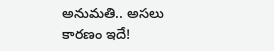అనుమతి.. అసలు కారణం ఇదే!